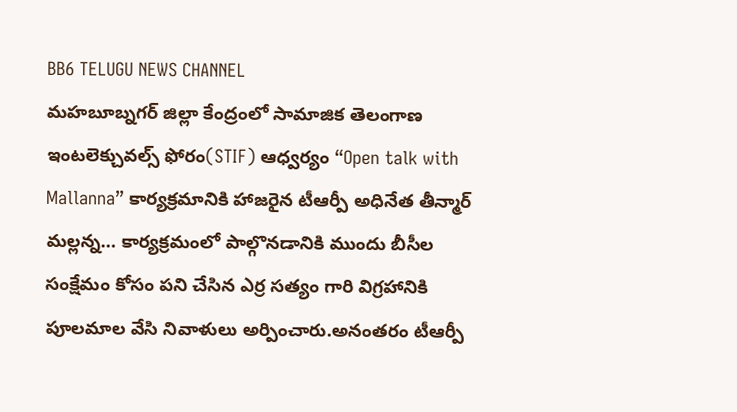BB6 TELUGU NEWS CHANNEL
మహబూబ్నగర్ జిల్లా కేంద్రంలో సామాజిక తెలంగాణ ఇంటలెక్చువల్స్ ఫోరం(STIF) ఆధ్వర్యం “Open talk with Mallanna” కార్యక్రమానికి హాజరైన టీఆర్పీ అధినేత తీన్మార్ మల్లన్న… కార్యక్రమంలో పాల్గొనడానికి ముందు బీసీల సంక్షేమం కోసం పని చేసిన ఎర్ర సత్యం గారి విగ్రహానికి పూలమాల వేసి నివాళులు అర్పించారు.అనంతరం టీఆర్పీ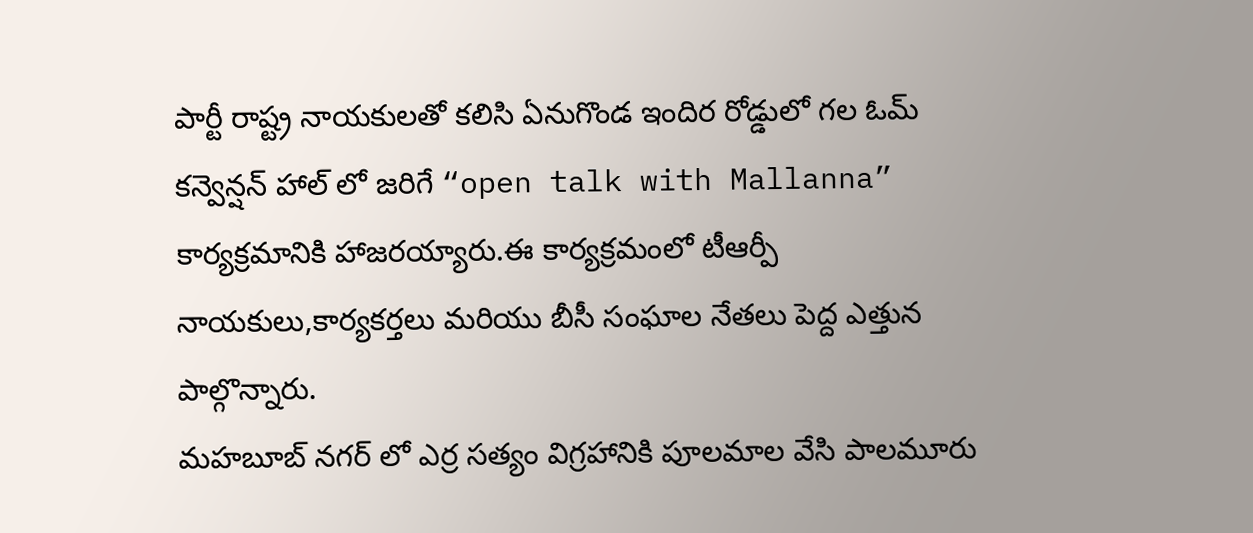పార్టీ రాష్ట్ర నాయకులతో కలిసి ఏనుగొండ ఇందిర రోడ్డులో గల ఓమ్ కన్వెన్షన్ హాల్ లో జరిగే “open talk with Mallanna” కార్యక్రమానికి హాజరయ్యారు.ఈ కార్యక్రమంలో టీఆర్పీ నాయకులు,కార్యకర్తలు మరియు బీసీ సంఘాల నేతలు పెద్ద ఎత్తున పాల్గొన్నారు.
మహబూబ్ నగర్ లో ఎర్ర సత్యం విగ్రహానికి పూలమాల వేసి పాలమూరు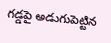గడ్డపై అడుగుపెట్టిన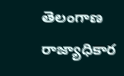తెలంగాణ రాజ్యాధికార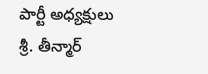పార్టీ అధ్యక్షులు శ్రీ. తీన్మార్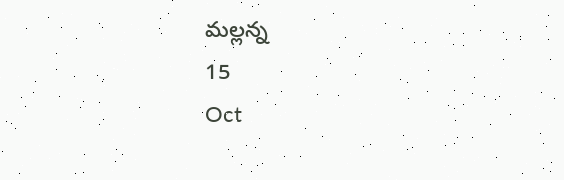మల్లన్న
15
Oct